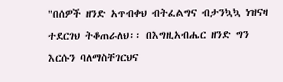"በሰዎች ዘንድ አጥብቀህ ብትፈልግና ብታንኳኳ ነዝናዛ ተደርገህ ትቆጠራለህ፡፡ በእግዚአብሔር ዘንድ ግን እርሱን ባለማስቸገርህና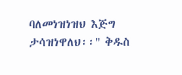ባለመነዝነዝህ እጅግ ታሳዝነዋለህ፡፡" ቅዱስ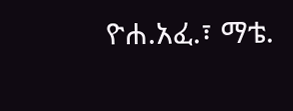ዮሐ.አፈ.፣ ማቴ.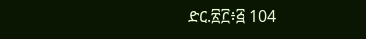ድር.፳፫፥፭ 104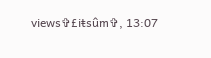views✞£iŧsûm✞, 13:07